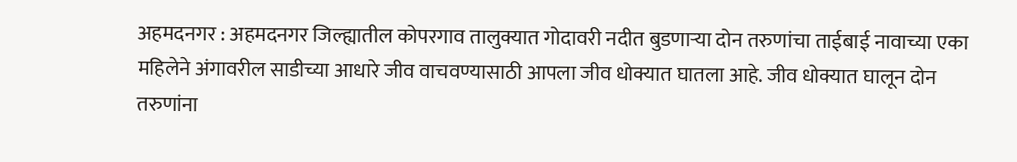अहमदनगर : अहमदनगर जिल्ह्यातील कोपरगाव तालुक्यात गोदावरी नदीत बुडणाऱ्या दोन तरुणांचा ताईबाई नावाच्या एका महिलेने अंगावरील साडीच्या आधारे जीव वाचवण्यासाठी आपला जीव धोक्यात घातला आहे. जीव धोक्यात घालून दोन तरुणांना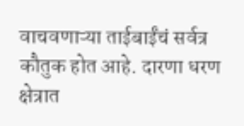वाचवणाऱ्या ताईबाईंचं सर्वत्र कौतुक होत आहे. दारणा धरण क्षेत्रात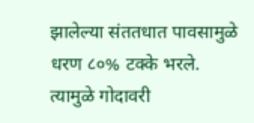झालेल्या संततधात पावसामुळे धरण ८०% टक्के भरले. त्यामुळे गोदावरी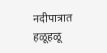नदीपात्रात हळूहळू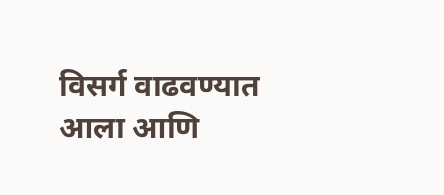विसर्ग वाढवण्यात आला आणि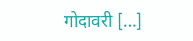गोदावरी […]